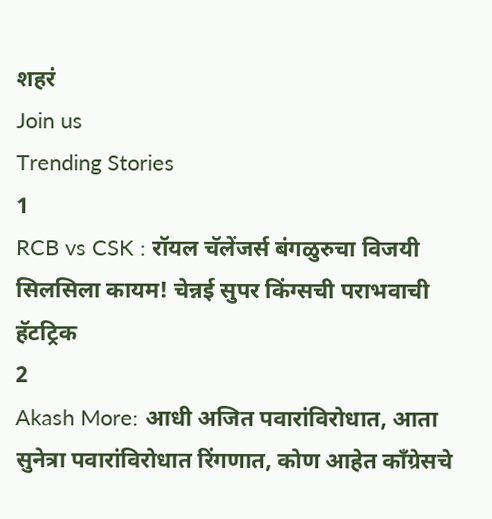शहरं
Join us
Trending Stories
1
RCB vs CSK : रॉयल चॅलेंजर्स बंगळुरुचा विजयी सिलसिला कायम! चेन्नई सुपर किंग्सची पराभवाची हॅटट्रिक
2
Akash More: आधी अजित पवारांविरोधात, आता सुनेत्रा पवारांविरोधात रिंगणात, कोण आहेत काँग्रेसचे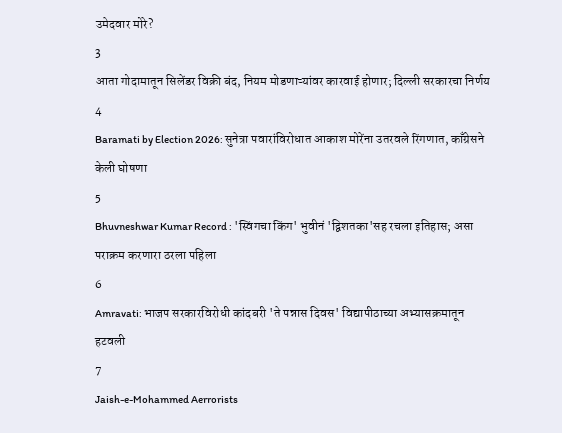उमेदवार मोरे?
3
आता गोदामातून सिलेंडर विक्री बंद, नियम मोडणाऱ्यांवर कारवाई होणार; दिल्ली सरकारचा निर्णय
4
Baramati by Election 2026: सुनेत्रा पवारांविरोधात आकाश मोरेंना उतरवले रिंगणात, काँग्रेसने केली घोषणा
5
Bhuvneshwar Kumar Record : 'स्विंगचा किंग' भुवीनं 'द्विशतका'सह रचला इतिहास; असा पराक्रम करणारा ठरला पहिला
6
Amravati: भाजप सरकारविरोधी कांदबरी 'ते पन्नास दिवस' विद्यापीठाच्या अभ्यासक्रमातून हटवली
7
Jaish-e-Mohammed Aerrorists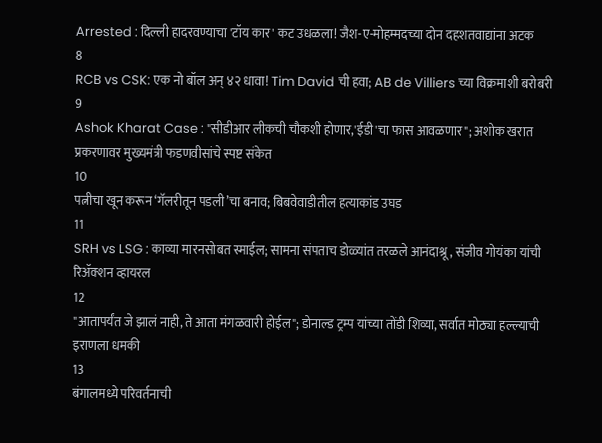Arrested : दिल्ली हादरवण्याचा 'टॉय कार' कट उधळला! जैश-ए-मोहम्मदच्या दोन दहशतवाद्यांना अटक
8
RCB vs CSK: एक नो बॉल अन् ४२ धावा! Tim David ची हवा; AB de Villiers च्या विक्रमाशी बरोबरी
9
Ashok Kharat Case : "सीडीआर लीकची चौकशी होणार,'ईडी'चा फास आवळणार"; अशोक खरात प्रकरणावर मुख्यमंत्री फडणवीसांचे स्पष्ट संकेत
10
पत्नीचा खून करून ‘गॅलरीतून पडली’चा बनाव; बिबवेवाडीतील हत्याकांड उघड
11
SRH vs LSG : काव्या मारनसोबत स्माईल; सामना संपताच डोळ्यांत तरळले आनंदाश्रू, संजीव गोयंका यांची रिॲक्शन व्हायरल
12
"आतापर्यंत जे झालं नाही, ते आता मंगळवारी होईल"; डोनाल्ड ट्रम्प यांच्या तोंडी शिव्या, सर्वात मोठ्या हल्ल्याची इराणला धमकी
13
बंगालमध्ये परिवर्तनाची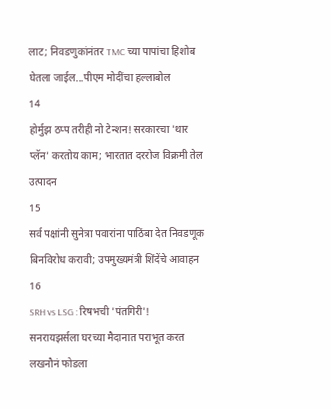लाट; निवडणुकांनंतर TMC च्या पापांचा हिशोब घेतला जाईल...पीएम मोदींचा हल्लाबोल
14
होर्मुझ ठप्प तरीही नो टेन्शन! सरकारचा 'थार प्लॅन' करतोय काम; भारतात दररोज विक्रमी तेल उत्पादन
15
सर्व पक्षांनी सुनेत्रा पवारांना पाठिंबा देत निवडणूक बिनविरोध करावी; उपमुख्यमंत्री शिंदेंचे आवाहन
16
SRH vs LSG : रिषभची 'पंतगिरी'! सनरायझर्सला घरच्या मैदानात पराभूत करत लखनौनं फोडला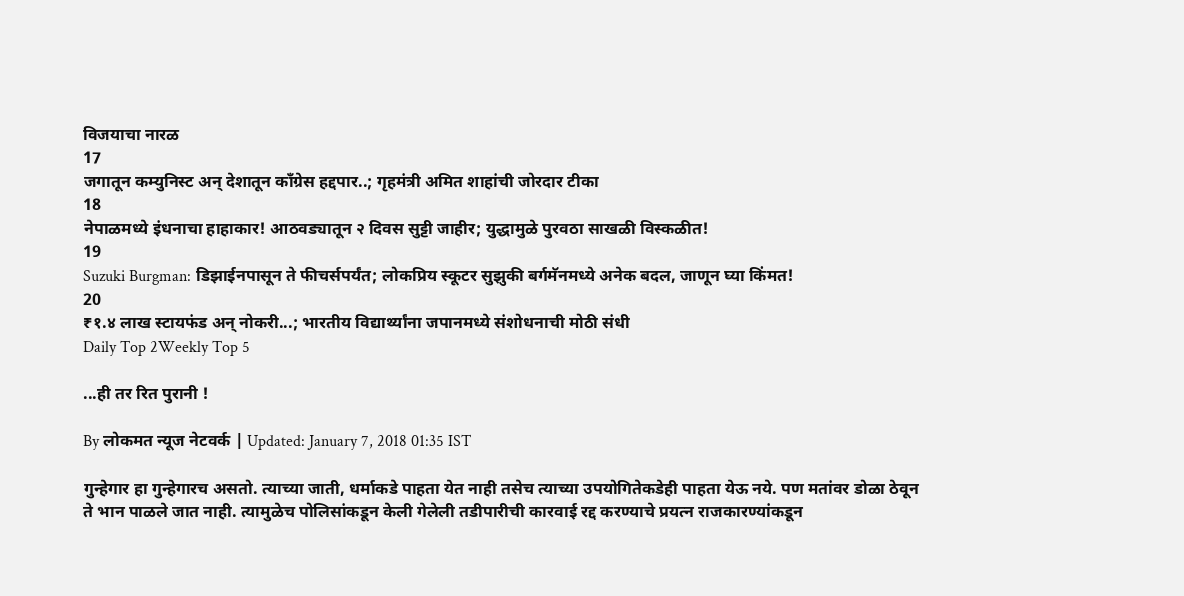विजयाचा नारळ
17
जगातून कम्युनिस्ट अन् देशातून काँग्रेस हद्दपार..; गृहमंत्री अमित शाहांची जोरदार टीका
18
नेपाळमध्ये इंधनाचा हाहाकार! आठवड्यातून २ दिवस सुट्टी जाहीर; युद्धामुळे पुरवठा साखळी विस्कळीत!
19
Suzuki Burgman: डिझाईनपासून ते फीचर्सपर्यंत; लोकप्रिय स्कूटर सुझुकी बर्गमॅनमध्ये अनेक बदल, जाणून घ्या किंमत!
20
₹१.४ लाख स्टायफंड अन् नोकरी...; भारतीय विद्यार्थ्यांना जपानमध्ये संशोधनाची मोठी संधी
Daily Top 2Weekly Top 5

...ही तर रित पुरानी !

By लोकमत न्यूज नेटवर्क | Updated: January 7, 2018 01:35 IST

गुन्हेगार हा गुन्हेगारच असतो. त्याच्या जाती, धर्माकडे पाहता येत नाही तसेच त्याच्या उपयोगितेकडेही पाहता येऊ नये. पण मतांवर डोळा ठेवून ते भान पाळले जात नाही. त्यामुळेच पोलिसांकडून केली गेलेली तडीपारीची कारवाई रद्द करण्याचे प्रयत्न राजकारण्यांकडून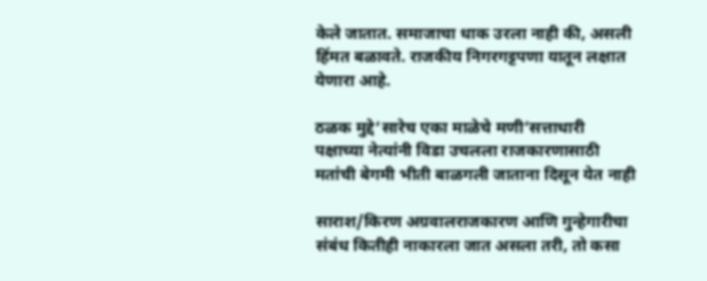केले जातात. समाजाचा धाक उरला नाही की, असली हिंमत बळावते. राजकीय निगरगट्टपणा यातून लक्षात येणारा आहे.

ठळक मुद्दे‘सारेच एका माळेचे मणी’सत्ताधारी पक्षाच्या नेत्यांनी विडा उचलला राजकारणासाठी मतांची बेगमी भीती बाळगली जाताना दिसून येत नाही

साराश/किरण अग्रवालराजकारण आणि गुन्हेगारीचा संबंध कितीही नाकारला जात असला तरी, तो कसा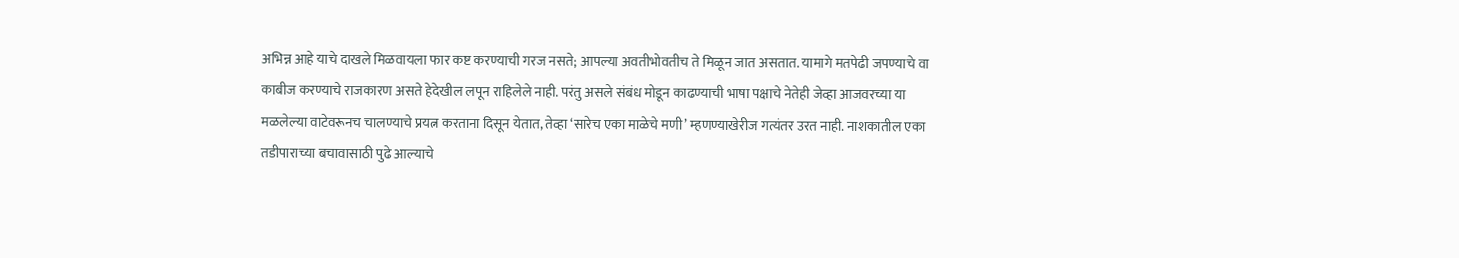अभिन्न आहे याचे दाखले मिळवायला फार कष्ट करण्याची गरज नसते; आपल्या अवतीभोवतीच ते मिळून जात असतात. यामागे मतपेढी जपण्याचे वा काबीज करण्याचे राजकारण असते हेदेखील लपून राहिलेले नाही. परंतु असले संबंध मोडून काढण्याची भाषा पक्षाचे नेतेही जेव्हा आजवरच्या या मळलेल्या वाटेवरूनच चालण्याचे प्रयत्न करताना दिसून येतात, तेव्हा ‘सारेच एका माळेचे मणी’ म्हणण्याखेरीज गत्यंतर उरत नाही. नाशकातील एका तडीपाराच्या बचावासाठी पुढे आल्याचे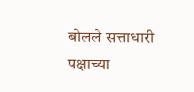बोलले सत्ताधारी पक्षाच्या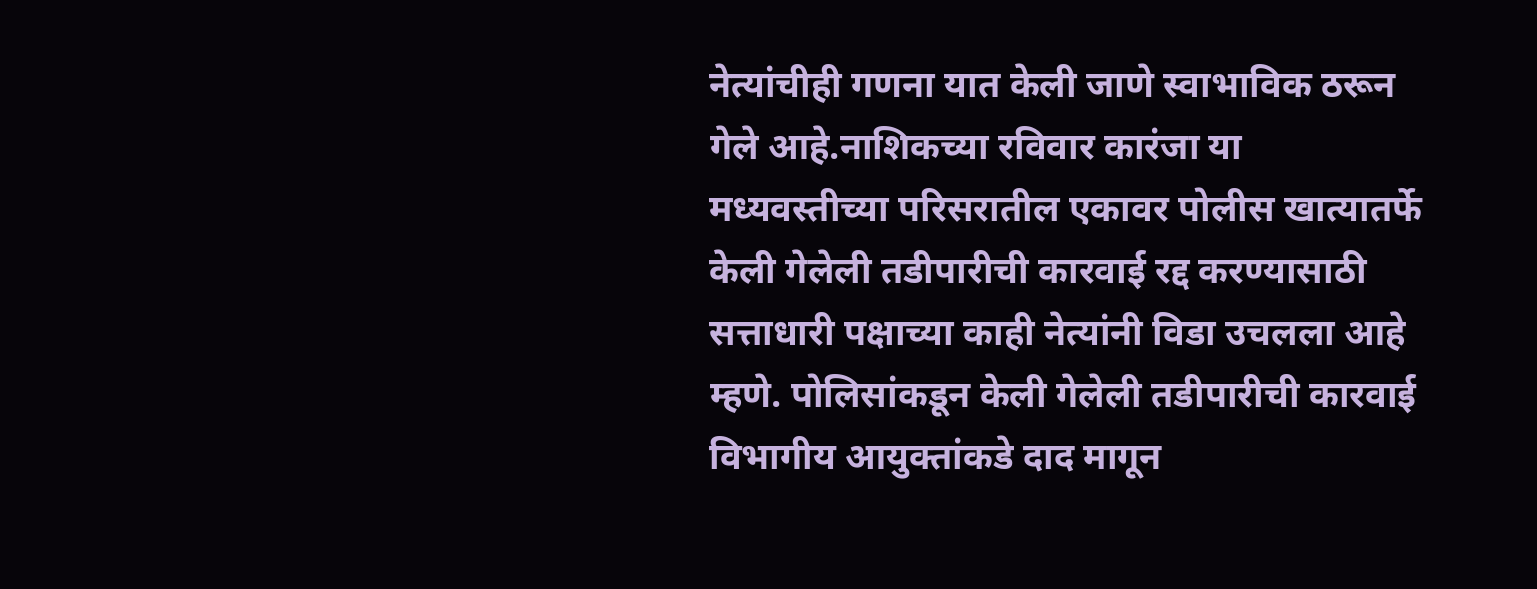नेत्यांचीही गणना यात केली जाणे स्वाभाविक ठरून गेले आहे.नाशिकच्या रविवार कारंजा या मध्यवस्तीच्या परिसरातील एकावर पोलीस खात्यातर्फे केली गेलेली तडीपारीची कारवाई रद्द करण्यासाठी सत्ताधारी पक्षाच्या काही नेत्यांनी विडा उचलला आहे म्हणे. पोलिसांकडून केली गेलेली तडीपारीची कारवाई विभागीय आयुक्तांकडे दाद मागून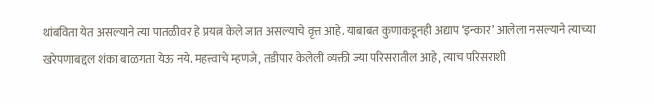थांबविता येत असल्याने त्या पातळीवर हे प्रयत्न केले जात असल्याचे वृत्त आहे. याबाबत कुणाकडूनही अद्याप ‘इन्कार’ आलेला नसल्याने त्याच्या खरेपणाबद्दल शंका बाळगता येऊ नये. महत्त्वाचे म्हणजे, तडीपार केलेली व्यक्ती ज्या परिसरातील आहे, त्याच परिसराशी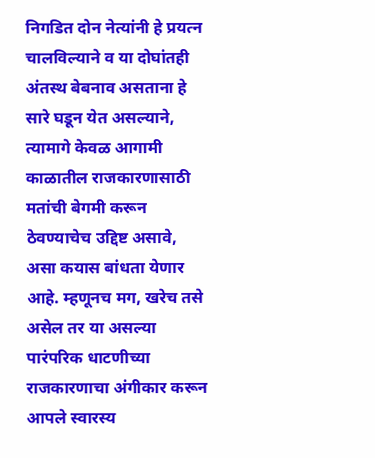निगडित दोन नेत्यांनी हे प्रयत्न चालविल्याने व या दोघांतही अंतस्थ बेबनाव असताना हे सारे घडून येत असल्याने, त्यामागे केवळ आगामी काळातील राजकारणासाठी मतांची बेगमी करून ठेवण्याचेच उद्दिष्ट असावे, असा कयास बांधता येणार आहे. म्हणूनच मग, खरेच तसे असेल तर या असल्या पारंपरिक धाटणीच्या राजकारणाचा अंगीकार करून आपले स्वारस्य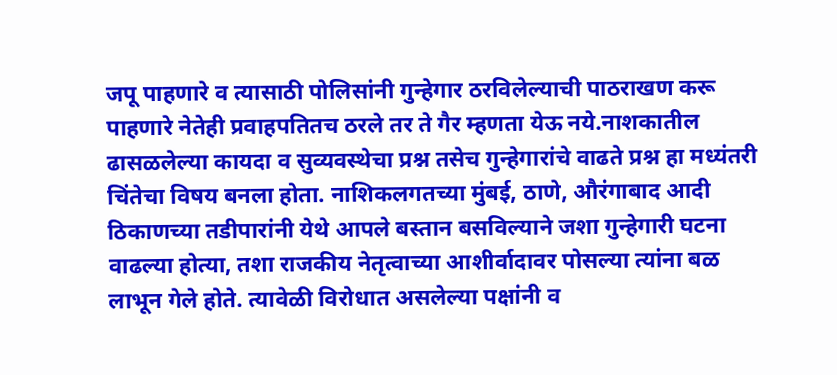जपू पाहणारे व त्यासाठी पोलिसांनी गुन्हेगार ठरविलेल्याची पाठराखण करू पाहणारे नेतेही प्रवाहपतितच ठरले तर ते गैर म्हणता येऊ नये.नाशकातील ढासळलेल्या कायदा व सुव्यवस्थेचा प्रश्न तसेच गुन्हेगारांचे वाढते प्रश्न हा मध्यंतरी चिंतेचा विषय बनला होता. नाशिकलगतच्या मुंबई, ठाणे, औरंगाबाद आदी ठिकाणच्या तडीपारांनी येथे आपले बस्तान बसविल्याने जशा गुन्हेगारी घटना वाढल्या होत्या, तशा राजकीय नेतृत्वाच्या आशीर्वादावर पोसल्या त्यांना बळ लाभून गेले होते. त्यावेळी विरोधात असलेल्या पक्षांनी व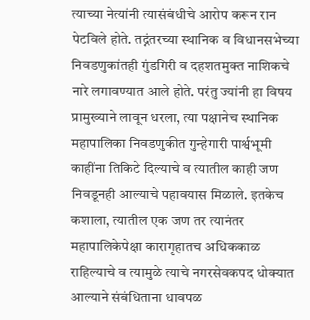त्याच्या नेत्यांनी त्यासंबंधीचे आरोप करून रान पेटविले होते. तद्नंतरच्या स्थानिक व विधानसभेच्या निवडणुकांतही गुंडगिरी व दहशतमुक्त नाशिकचे नारे लगावण्यात आले होते. परंतु ज्यांनी हा विषय प्रामुख्याने लावून धरला, त्या पक्षानेच स्थानिक महापालिका निवडणुकीत गुन्हेगारी पार्श्वभूमी काहींना तिकिटे दिल्याचे व त्यातील काही जण निवडूनही आल्याचे पहावयास मिळाले. इतकेच कशाला, त्यातील एक जण तर त्यानंतर महापालिकेपेक्षा कारागृहातच अधिककाळ राहिल्याचे व त्यामुळे त्याचे नगरसेवकपद धोक्यात आल्याने संबंधिताना धावपळ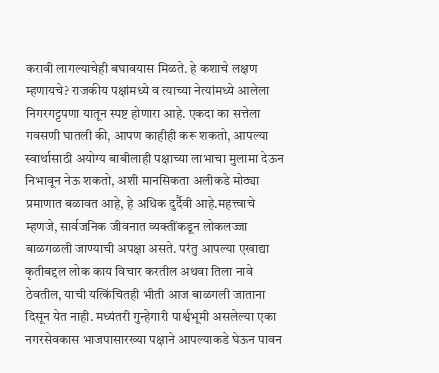करावी लागल्याचेही बघावयास मिळते. हे कशाचे लक्षण म्हणायचे? राजकीय पक्षांमध्ये व त्याच्या नेत्यांमध्ये आलेला निगरगट्टपणा यातून स्पष्ट होणारा आहे. एकदा का सत्तेला गवसणी घातली की, आपण काहीही करू शकतो, आपल्या स्वार्थासाठी अयोग्य बाबीलाही पक्षाच्या लाभाचा मुलामा देऊन निभावून नेऊ शकतो, अशी मानसिकता अलीकडे मोठ्या प्रमाणात बळावत आहे, हे अधिक दुर्दैवी आहे.महत्त्वाचे म्हणजे, सार्वजनिक जीवनात व्यक्तींकडून लोकलज्जा बाळगळली जाण्याची अपक्षा असते. परंतु आपल्या एखाद्या कृतीबद्दल लोक काय विचार करतील अथवा तिला नावे ठेवतील, याची यत्किंचितही भीती आज बाळगली जाताना दिसून येत नाही. मध्यंतरी गुन्हेगारी पार्श्वभूमी असलेल्या एका नगरसेवकास भाजपासारख्या पक्षाने आपल्याकडे घेऊन पावन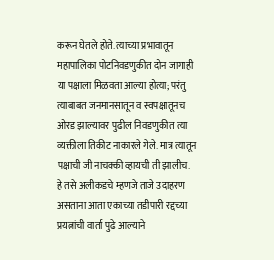करून घेतले होते. त्याच्या प्रभावातून महापालिका पोटनिवडणुकीत दोन जागाही या पक्षाला मिळवता आल्या होत्या; परंतु त्याबाबत जनमानसातून व स्वपक्षातूनच ओरड झाल्यावर पुढील निवडणुकीत त्या व्यक्तीला तिकीट नाकारले गेले. मात्र त्यातून पक्षाची जी नाचक्की व्हायची ती झालीच. हे तसे अलीकडचे म्हणजे ताजे उदाहरण असताना आता एकाच्या तडीपारी रद्दच्या प्रयत्नांची वार्ता पुढे आल्याने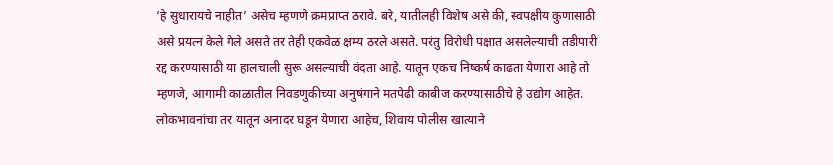‘हे सुधारायचे नाहीत’ असेच म्हणणे क्रमप्राप्त ठरावे. बरे, यातीलही विशेष असे की, स्वपक्षीय कुणासाठी असे प्रयत्न केले गेले असते तर तेही एकवेळ क्षम्य ठरले असते. परंतु विरोधी पक्षात असलेल्याची तडीपारी रद्द करण्यासाठी या हालचाली सुरू असल्याची वंदता आहे. यातून एकच निष्कर्ष काढता येणारा आहे तो म्हणजे, आगामी काळातील निवडणुकीच्या अनुषंगाने मतपेढी काबीज करण्यासाठीचे हे उद्योग आहेत. लोकभावनांचा तर यातून अनादर घडून येणारा आहेच, शिवाय पोलीस खात्याने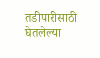तडीपारीसाठी घेतलेल्या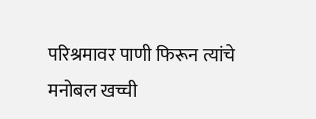परिश्रमावर पाणी फिरून त्यांचे मनोबल खच्ची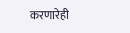करणारेही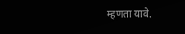म्हणता यावे.